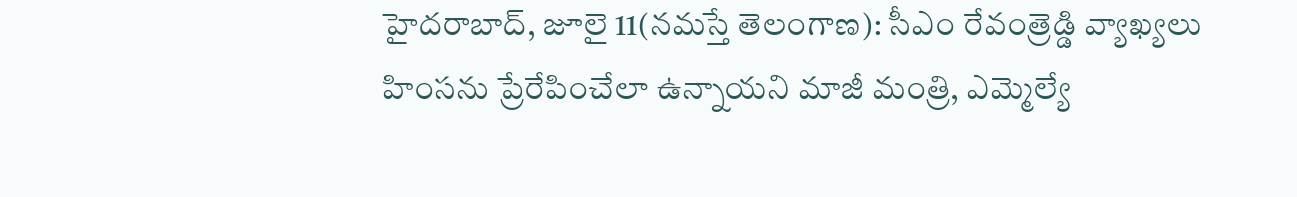హైదరాబాద్, జూలై 11(నమస్తే తెలంగాణ): సీఎం రేవంత్రెడ్డి వ్యాఖ్యలు హింసను ప్రేరేపించేలా ఉన్నాయని మాజీ మంత్రి, ఎమ్మెల్యే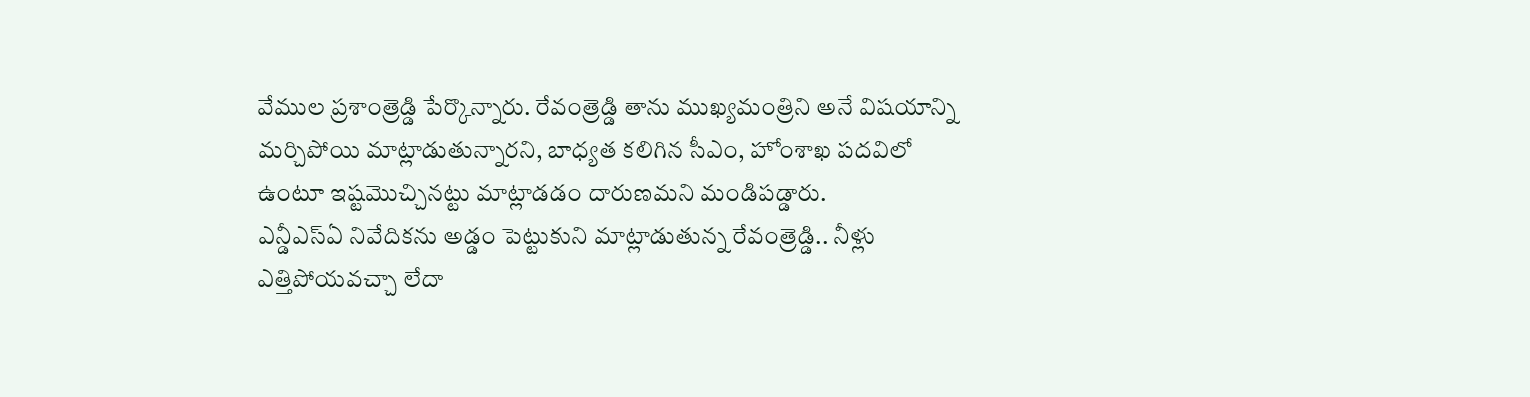వేముల ప్రశాంత్రెడ్డి పేర్కొన్నారు. రేవంత్రెడ్డి తాను ముఖ్యమంత్రిని అనే విషయాన్ని మర్చిపోయి మాట్లాడుతున్నారని, బాధ్యత కలిగిన సీఎం, హోంశాఖ పదవిలో ఉంటూ ఇష్టమొచ్చినట్టు మాట్లాడడం దారుణమని మండిపడ్డారు.
ఎన్డీఎస్ఏ నివేదికను అడ్డం పెట్టుకుని మాట్లాడుతున్న రేవంత్రెడ్డి.. నీళ్లు ఎత్తిపోయవచ్చా లేదా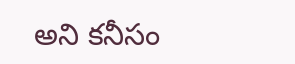అని కనీసం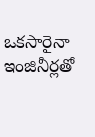ఒకసారైనా ఇంజినీర్లతో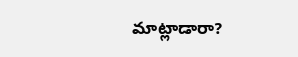మాట్లాడారా?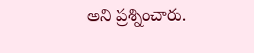అని ప్రశ్నించారు.